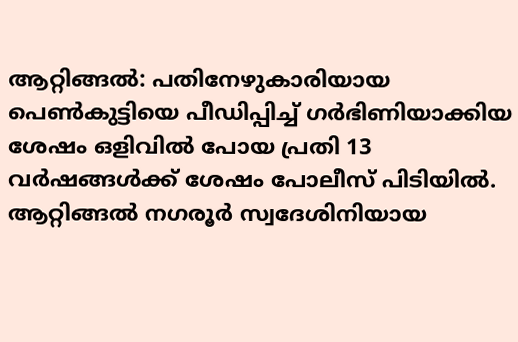ആറ്റിങ്ങൽ: പതിനേഴുകാരിയായ പെൺകുട്ടിയെ പീഡിപ്പിച്ച് ഗർഭിണിയാക്കിയ ശേഷം ഒളിവിൽ പോയ പ്രതി 13 വർഷങ്ങൾക്ക് ശേഷം പോലീസ് പിടിയിൽ. ആറ്റിങ്ങൽ നഗരൂർ സ്വദേശിനിയായ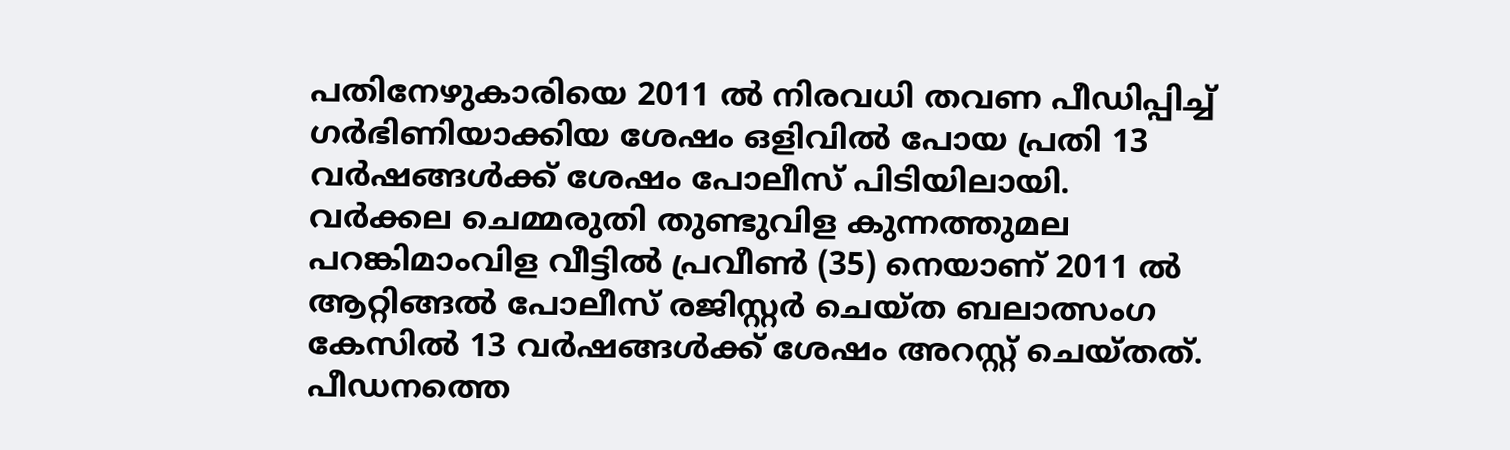പതിനേഴുകാരിയെ 2011 ൽ നിരവധി തവണ പീഡിപ്പിച്ച് ഗർഭിണിയാക്കിയ ശേഷം ഒളിവിൽ പോയ പ്രതി 13 വർഷങ്ങൾക്ക് ശേഷം പോലീസ് പിടിയിലായി.
വർക്കല ചെമ്മരുതി തുണ്ടുവിള കുന്നത്തുമല പറങ്കിമാംവിള വീട്ടിൽ പ്രവീൺ (35) നെയാണ് 2011 ൽ ആറ്റിങ്ങൽ പോലീസ് രജിസ്റ്റർ ചെയ്ത ബലാത്സംഗ കേസിൽ 13 വർഷങ്ങൾക്ക് ശേഷം അറസ്റ്റ് ചെയ്തത്. പീഡനത്തെ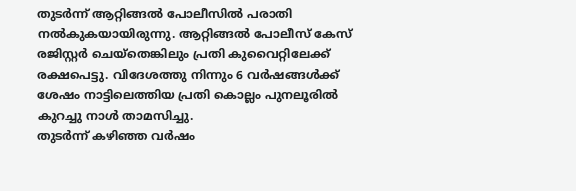തുടർന്ന് ആറ്റിങ്ങൽ പോലീസിൽ പരാതി നൽകുകയായിരുന്നു. ആറ്റിങ്ങൽ പോലീസ് കേസ് രജിസ്റ്റർ ചെയ്തെങ്കിലും പ്രതി കുവൈറ്റിലേക്ക് രക്ഷപെട്ടു. വിദേശത്തു നിന്നും 6 വർഷങ്ങൾക്ക് ശേഷം നാട്ടിലെത്തിയ പ്രതി കൊല്ലം പുനലൂരിൽ കുറച്ചു നാൾ താമസിച്ചു.
തുടർന്ന് കഴിഞ്ഞ വർഷം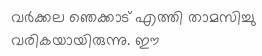വർക്കല ഞെക്കാട് എത്തി താമസിച്ചു വരികയായിരുന്നു. ഈ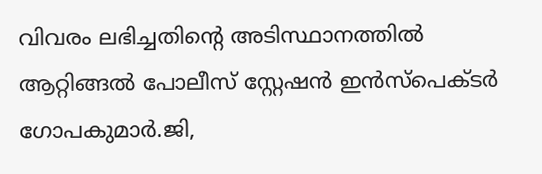വിവരം ലഭിച്ചതിന്റെ അടിസ്ഥാനത്തിൽ ആറ്റിങ്ങൽ പോലീസ് സ്റ്റേഷൻ ഇൻസ്പെക്ടർ ഗോപകുമാർ.ജി,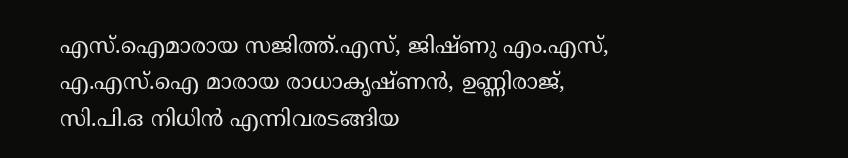എസ്.ഐമാരായ സജിത്ത്.എസ്, ജിഷ്ണു എം.എസ്, എ.എസ്.ഐ മാരായ രാധാകൃഷ്ണൻ, ഉണ്ണിരാജ്, സി.പി.ഒ നിധിൻ എന്നിവരടങ്ങിയ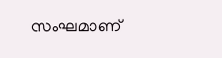സംഘമാണ്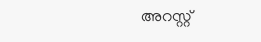അറസ്റ്റ്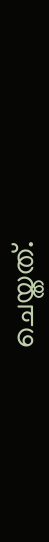ചെയ്തത്.